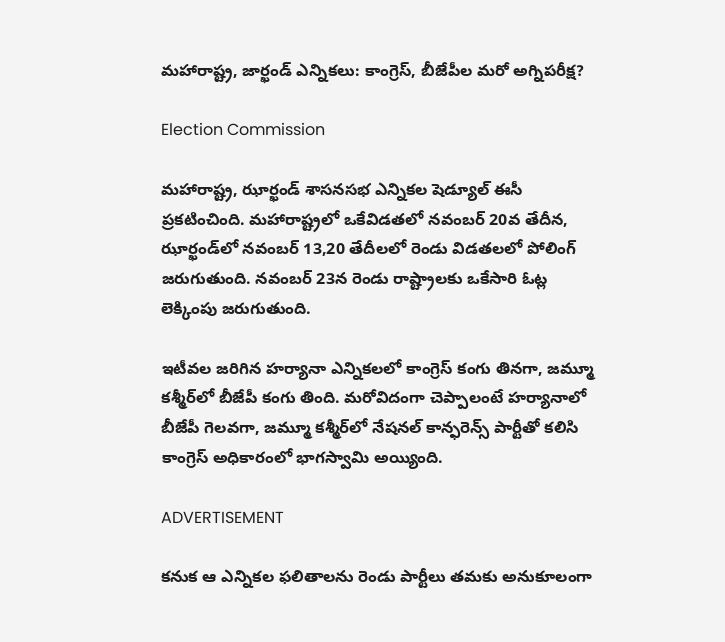మహారాష్ట్ర, జార్ఖండ్ ఎన్నికలు: కాంగ్రెస్‌, బీజేపీల మరో అగ్నిపరీక్ష?

Election Commission

మహారాష్ట్ర, ఝార్ఖండ్ శాసనసభ ఎన్నికల షెడ్యూల్ ఈసీ ప్రకటించింది. మహారాష్ట్రలో ఒకేవిడతలో నవంబర్‌ 20వ తేదీన, ఝార్ఖండ్‌లో నవంబర్‌ 13,20 తేదీలలో రెండు విడతలలో పోలింగ్‌ జరుగుతుంది. నవంబర్‌ 23న రెండు రాష్ట్రాలకు ఒకేసారి ఓట్ల లెక్కింపు జరుగుతుంది.

ఇటీవల జరిగిన హర్యానా ఎన్నికలలో కాంగ్రెస్‌ కంగు తినగా, జమ్మూ కశ్మీర్‌లో బీజేపీ కంగు తింది. మరోవిదంగా చెప్పాలంటే హర్యానాలో బీజేపీ గెలవగా, జమ్మూ కశ్మీర్‌లో నేషనల్ కాన్ఫరెన్స్ పార్టీతో కలిసి కాంగ్రెస్‌ అధికారంలో భాగస్వామి అయ్యింది.

ADVERTISEMENT

కనుక ఆ ఎన్నికల ఫలితాలను రెండు పార్టీలు తమకు అనుకూలంగా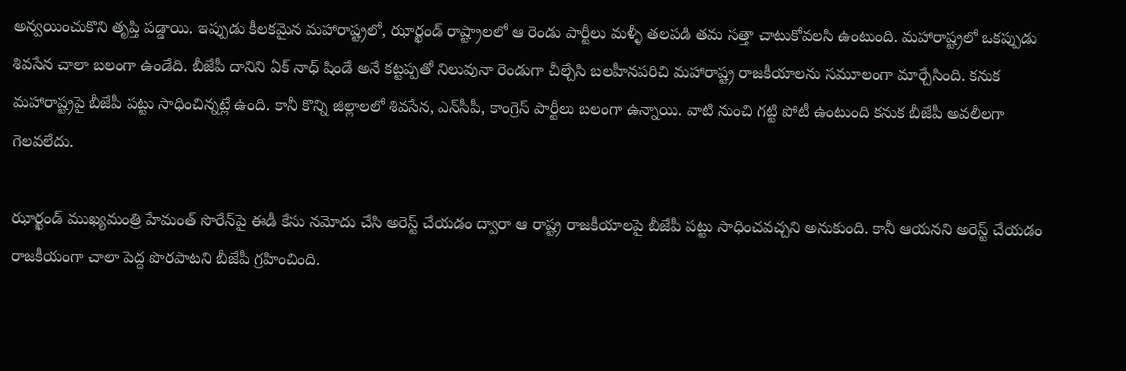అన్వయించుకొని తృప్తి పడ్డాయి. ఇప్పుడు కీలకమైన మహారాష్ట్రలో, ఝార్ఖండ్ రాష్ట్రాలలో ఆ రెండు పార్టీలు మళ్ళీ తలపడి తమ సత్తా చాటుకోవలసి ఉంటుంది. మహారాష్ట్రలో ఒకప్పుడు శివసేన చాలా బలంగా ఉండేది. బీజేపీ దానిని ఏక్ నాధ్ షిండే అనే కట్టప్పతో నిలువునా రెండుగా చీల్చేసి బలహీనపరిచి మహారాష్ట్ర రాజకీయాలను సమూలంగా మార్చేసింది. కనుక మహారాష్ట్రపై బీజేపీ పట్టు సాధించిన్నట్లే ఉంది. కానీ కొన్ని జిల్లాలలో శివసేన, ఎన్‌సీపీ, కాంగ్రెస్ పార్టీలు బలంగా ఉన్నాయి. వాటి నుంచి గట్టి పోటీ ఉంటుంది కనుక బీజేపీ అవలీలగా గెలవలేదు.

ఝార్ఖండ్ ముఖ్యమంత్రి హేమంత్ సొరేన్‌పై ఈడీ కేసు నమోదు చేసి అరెస్ట్ చేయడం ద్వారా ఆ రాష్ట్ర రాజకీయాలపై బీజేపీ పట్టు సాధించవచ్చని అనుకుంది. కానీ ఆయనని అరెస్ట్ చేయడం రాజకీయంగా చాలా పెద్ద పొరపాటని బీజేపీ గ్రహించింది.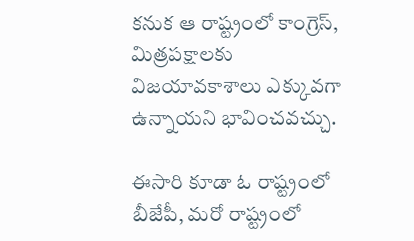కనుక ఆ రాష్ట్రంలో కాంగ్రెస్‌, మిత్రపక్షాలకు విజయావకాశాలు ఎక్కువగా ఉన్నాయని భావించవచ్చు.

ఈసారి కూడా ఓ రాష్ట్రంలో బీజేపీ, మరో రాష్ట్రంలో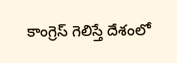కాంగ్రెస్‌ గెలిస్తే దేశంలో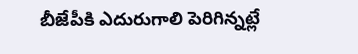బీజేపీకి ఎదురుగాలి పెరిగిన్నట్లే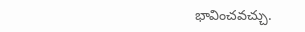భావించవచ్చు.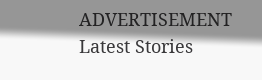ADVERTISEMENT
Latest Stories